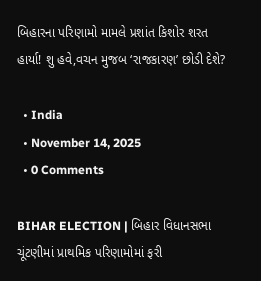બિહારના પરિણામો મામલે પ્રશાંત કિશોર શરત હાર્યા! શુ હવે,વચન મુજબ ‘રાજકારણ’ છોડી દેશે?

  • India
  • November 14, 2025
  • 0 Comments

BIHAR ELECTION | બિહાર વિધાનસભા ચૂંટણીમાં પ્રાથમિક પરિણામોમાં ફરી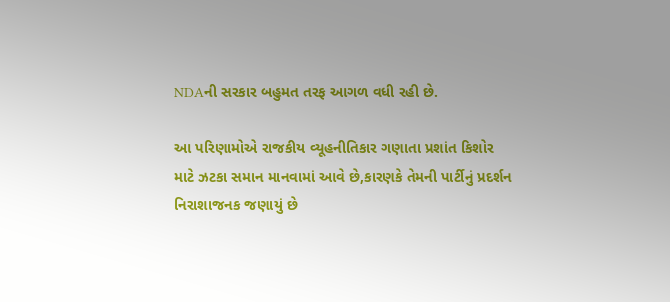NDAની સરકાર બહુમત તરફ આગળ વધી રહી છે.

આ પરિણામોએ રાજકીય વ્યૂહનીતિકાર ગણાતા પ્રશાંત કિશોર માટે ઝટકા સમાન માનવામાં આવે છે,કારણકે તેમની પાર્ટીનું પ્રદર્શન નિરાશાજનક જણાયું છે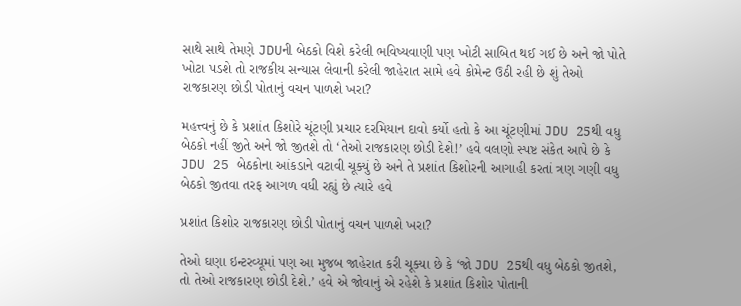સાથે સાથે તેમણે JDUની બેઠકો વિશે કરેલી ભવિષ્યવાણી પણ ખોટી સાબિત થઈ ગઈ છે અને જો પોતે ખોટા પડશે તો રાજકીય સન્યાસ લેવાની કરેલી જાહેરાત સામે હવે કોમેન્ટ ઉઠી રહી છે શું તેઓ રાજકારણ છોડી પોતાનું વચન પાળશે ખરા?

મહત્ત્વનું છે કે પ્રશાંત કિશોરે ચૂંટણી પ્રચાર દરમિયાન દાવો કર્યો હતો કે આ ચૂંટણીમાં JDU 25થી વધુ બેઠકો નહીં જીતે અને જો જીતશે તો ‘તેઓ રાજકારણ છોડી દેશે!’ હવે વલણો સ્પષ્ટ સંકેત આપે છે કે JDU 25 બેઠકોના આંકડાને વટાવી ચૂક્યું છે અને તે પ્રશાંત કિશોરની આગાહી કરતાં ત્રણ ગણી વધુ બેઠકો જીતવા તરફ આગળ વધી રહ્યું છે ત્યારે હવે

પ્રશાંત કિશોર રાજકારણ છોડી પોતાનું વચન પાળશે ખરા?

તેઓ ઘણા ઇન્ટરવ્યૂમાં પણ આ મુજબ જાહેરાત કરી ચૂક્યા છે કે ‘જો JDU 25થી વધુ બેઠકો જીતશે, તો તેઓ રાજકારણ છોડી દેશે.’ હવે એ જોવાનું એ રહેશે કે પ્રશાંત કિશોર પોતાની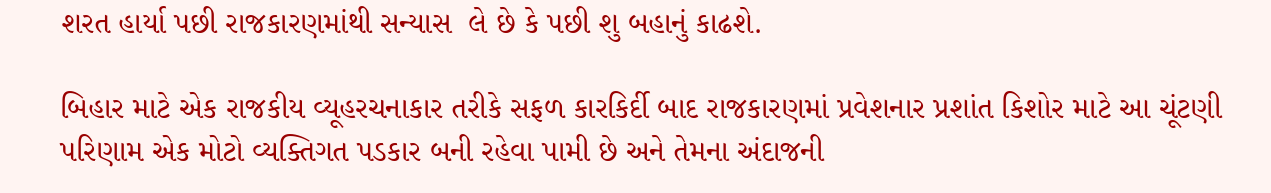શરત હાર્યા પછી રાજકારણમાંથી સન્યાસ  લે છે કે પછી શુ બહાનું કાઢશે.

બિહાર માટે એક રાજકીય વ્યૂહરચનાકાર તરીકે સફળ કારકિર્દી બાદ રાજકારણમાં પ્રવેશનાર પ્રશાંત કિશોર માટે આ ચૂંટણી પરિણામ એક મોટો વ્યક્તિગત પડકાર બની રહેવા પામી છે અને તેમના અંદાજની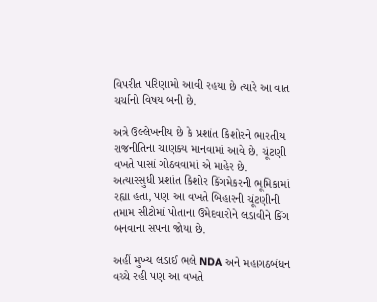વિપરીત પરિણામો આવી રહયા છે ત્યારે આ વાત ચર્ચાનો વિષય બની છે.

અત્રે ઉલ્લેખનીય છે કે પ્રશાંત કિશોરને ભારતીય રાજનીતિના ચાણક્ય માનવામાં આવે છે. ચૂંટણી વખતે પાસાં ગોઠવવામાં એ માહેર છે. અત્યારસુધી પ્રશાંત કિશોર કિંગમેકરની ભૂમિકામાં રહ્યા હતા, પણ આ વખતે બિહારની ચૂંટણીની તમામ સીટોમાં પોતાના ઉમેદવારોને લડાવીને કિંગ બનવાના સપના જોયા છે.

અહીં મુખ્ય લડાઈ ભલે NDA અને મહાગઠબંધન વચ્ચે રહી પણ આ વખતે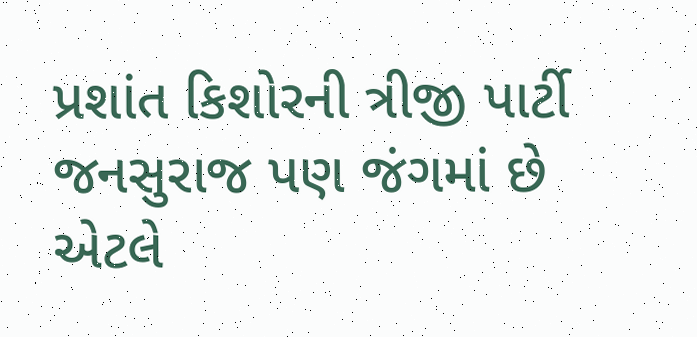પ્રશાંત કિશોરની ત્રીજી પાર્ટી જનસુરાજ પણ જંગમાં છે એટલે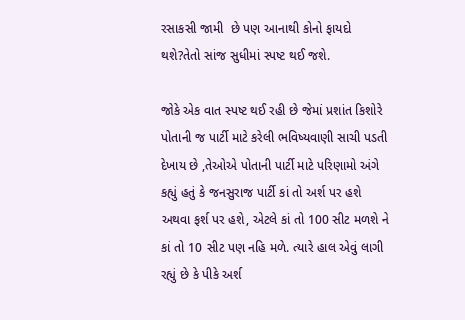રસાકસી જામી  છે પણ આનાથી કોનો ફાયદો થશે?તેતો સાંજ સુધીમાં સ્પષ્ટ થઈ જશે.

જોકે એક વાત સ્પષ્ટ થઈ રહી છે જેમાં પ્રશાંત કિશોરે પોતાની જ પાર્ટી માટે કરેલી ભવિષ્યવાણી સાચી પડતી દેખાય છે ,તેઓએ પોતાની પાર્ટી માટે પરિણામો અંગે કહ્યું હતું કે જનસુરાજ પાર્ટી કાં તો અર્શ પર હશે અથવા ફર્શ પર હશે, એટલે કાં તો 100 સીટ મળશે ને કાં તો 10 સીટ પણ નહિ મળે. ત્યારે હાલ એવું લાગી રહ્યું છે કે પીકે અર્શ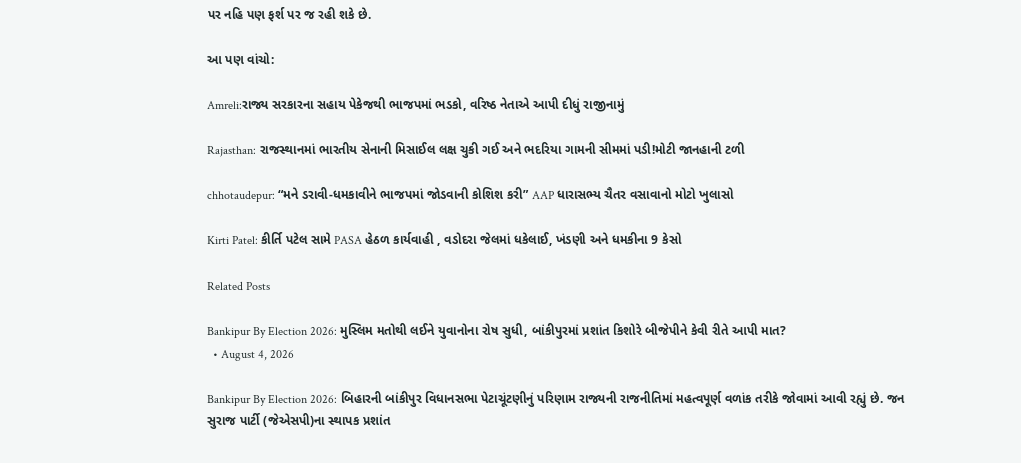પર નહિ પણ ફર્શ પર જ રહી શકે છે.

આ પણ વાંચો:

Amreli:રાજ્ય સરકારના સહાય પેકેજથી ભાજપમાં ભડકો, વરિષ્ઠ નેતાએ આપી દીધું રાજીનામું

Rajasthan: રાજસ્થાનમાં ભારતીય સેનાની મિસાઈલ લક્ષ ચુકી ગઈ અને ભદરિયા ગામની સીમમાં પડી!મોટી જાનહાની ટળી

chhotaudepur: “મને ડરાવી-ધમકાવીને ભાજપમાં જોડવાની કોશિશ કરી” AAP ધારાસભ્ય ચૈતર વસાવાનો મોટો ખુલાસો

Kirti Patel: કીર્તિ પટેલ સામે PASA હેઠળ કાર્યવાહી , વડોદરા જેલમાં ધકેલાઈ, ખંડણી અને ધમકીના 9 કેસો

Related Posts

Bankipur By Election 2026: મુસ્લિમ મતોથી લઈને યુવાનોના રોષ સુધી, બાંકીપુરમાં પ્રશાંત કિશોરે બીજેપીને કેવી રીતે આપી માત?
  • August 4, 2026

Bankipur By Election 2026: બિહારની બાંકીપુર વિધાનસભા પેટાચૂંટણીનું પરિણામ રાજ્યની રાજનીતિમાં મહત્વપૂર્ણ વળાંક તરીકે જોવામાં આવી રહ્યું છે. જન સુરાજ પાર્ટી (જેએસપી)ના સ્થાપક પ્રશાંત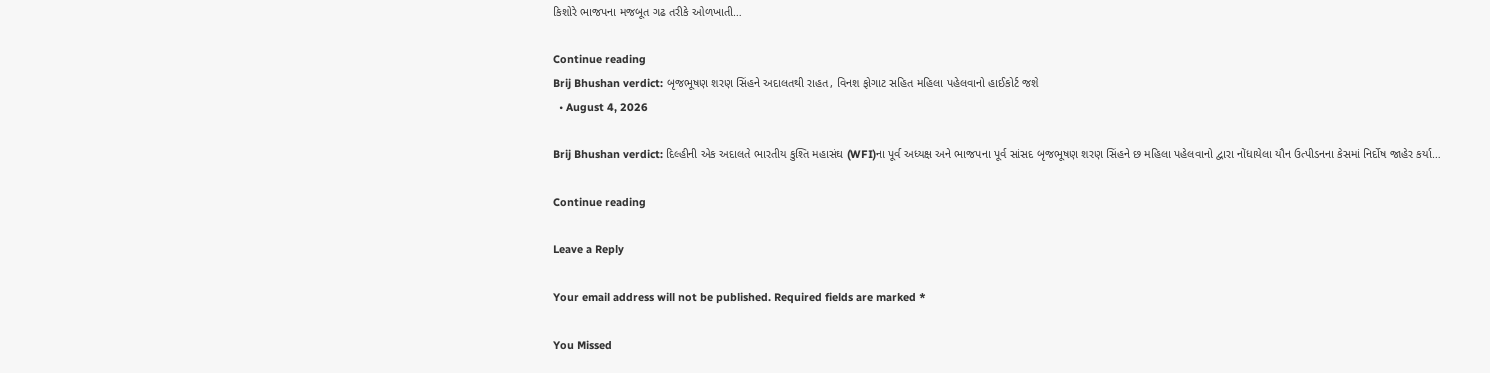કિશોરે ભાજપના મજબૂત ગઢ તરીકે ઓળખાતી…

Continue reading
Brij Bhushan verdict: બૃજભૂષણ શરણ સિંહને અદાલતથી રાહત, વિનશ ફોગાટ સહિત મહિલા પહેલવાનો હાઈકોર્ટ જશે
  • August 4, 2026

Brij Bhushan verdict: દિલ્હીની એક અદાલતે ભારતીય કુશ્તિ મહાસંઘ (WFI)ના પૂર્વ અધ્યક્ષ અને ભાજપના પૂર્વ સાંસદ બૃજભૂષણ શરણ સિંહને છ મહિલા પહેલવાનો દ્વારા નોંધાયેલા યૌન ઉત્પીડનના કેસમાં નિર્દોષ જાહેર કર્યા…

Continue reading

Leave a Reply

Your email address will not be published. Required fields are marked *

You Missed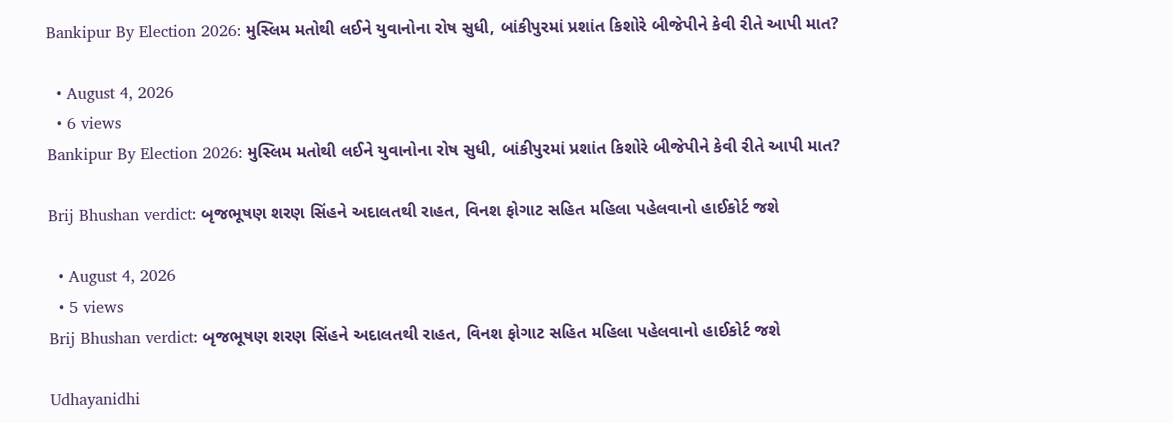Bankipur By Election 2026: મુસ્લિમ મતોથી લઈને યુવાનોના રોષ સુધી, બાંકીપુરમાં પ્રશાંત કિશોરે બીજેપીને કેવી રીતે આપી માત?

  • August 4, 2026
  • 6 views
Bankipur By Election 2026: મુસ્લિમ મતોથી લઈને યુવાનોના રોષ સુધી, બાંકીપુરમાં પ્રશાંત કિશોરે બીજેપીને કેવી રીતે આપી માત?

Brij Bhushan verdict: બૃજભૂષણ શરણ સિંહને અદાલતથી રાહત, વિનશ ફોગાટ સહિત મહિલા પહેલવાનો હાઈકોર્ટ જશે

  • August 4, 2026
  • 5 views
Brij Bhushan verdict: બૃજભૂષણ શરણ સિંહને અદાલતથી રાહત, વિનશ ફોગાટ સહિત મહિલા પહેલવાનો હાઈકોર્ટ જશે

Udhayanidhi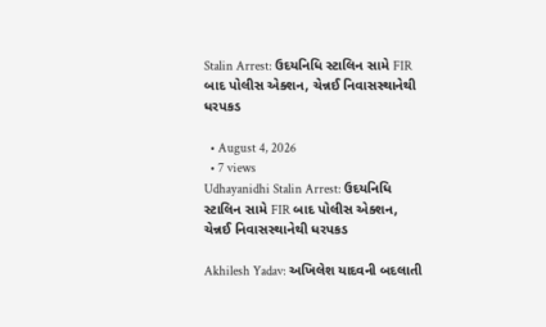Stalin Arrest: ઉદયનિધિ સ્ટાલિન સામે FIR બાદ પોલીસ એક્શન, ચેન્નઈ નિવાસસ્થાનેથી ધરપકડ

  • August 4, 2026
  • 7 views
Udhayanidhi Stalin Arrest: ઉદયનિધિ સ્ટાલિન સામે FIR બાદ પોલીસ એક્શન, ચેન્નઈ નિવાસસ્થાનેથી ધરપકડ

Akhilesh Yadav: અખિલેશ યાદવની બદલાતી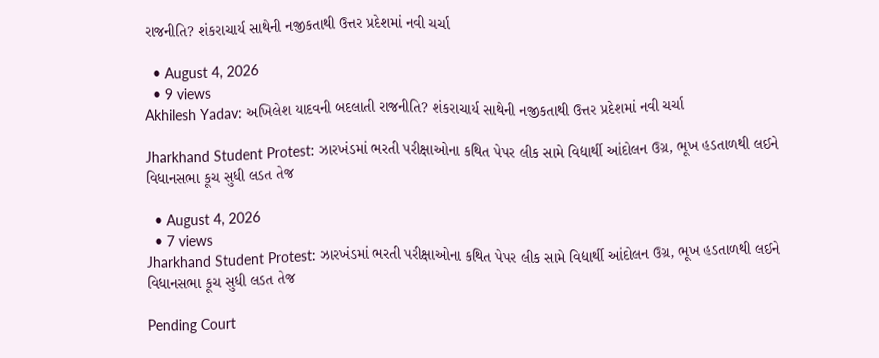રાજનીતિ? શંકરાચાર્ય સાથેની નજીકતાથી ઉત્તર પ્રદેશમાં નવી ચર્ચા

  • August 4, 2026
  • 9 views
Akhilesh Yadav: અખિલેશ યાદવની બદલાતી રાજનીતિ? શંકરાચાર્ય સાથેની નજીકતાથી ઉત્તર પ્રદેશમાં નવી ચર્ચા

Jharkhand Student Protest: ઝારખંડમાં ભરતી પરીક્ષાઓના કથિત પેપર લીક સામે વિદ્યાર્થી આંદોલન ઉગ્ર, ભૂખ હડતાળથી લઈને વિધાનસભા કૂચ સુધી લડત તેજ

  • August 4, 2026
  • 7 views
Jharkhand Student Protest: ઝારખંડમાં ભરતી પરીક્ષાઓના કથિત પેપર લીક સામે વિદ્યાર્થી આંદોલન ઉગ્ર, ભૂખ હડતાળથી લઈને વિધાનસભા કૂચ સુધી લડત તેજ

Pending Court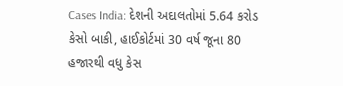Cases India: દેશની અદાલતોમાં 5.64 કરોડ કેસો બાકી, હાઈકોર્ટમાં 30 વર્ષ જૂના 80 હજારથી વધુ કેસ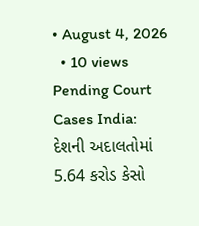• August 4, 2026
  • 10 views
Pending Court Cases India: દેશની અદાલતોમાં 5.64 કરોડ કેસો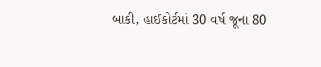બાકી, હાઈકોર્ટમાં 30 વર્ષ જૂના 80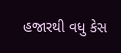હજારથી વધુ કેસ